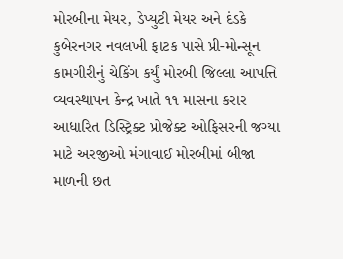મોરબીના મેયર, ડેપ્યુટી મેયર અને દંડકે કુબેરનગર નવલખી ફાટક પાસે પ્રી-મોન્સૂન કામગીરીનું ચેકિંગ કર્યું મોરબી જિલ્લા આપત્તિ વ્યવસ્થાપન કેન્દ્ર ખાતે ૧૧ માસના કરાર આધારિત ડિસ્ટ્રિક્ટ પ્રોજેક્ટ ઓફિસરની જગ્યા માટે અરજીઓ મંગાવાઈ મોરબીમાં બીજા માળની છત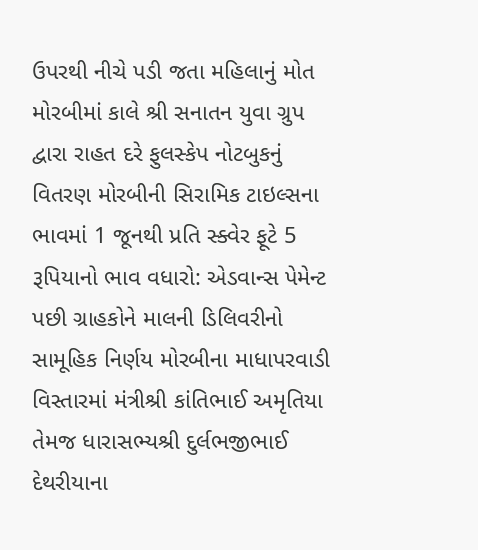ઉપરથી નીચે પડી જતા મહિલાનું મોત મોરબીમાં કાલે શ્રી સનાતન યુવા ગ્રુપ દ્વારા રાહત દરે ફુલસ્કેપ નોટબુકનું વિતરણ મોરબીની સિરામિક ટાઇલ્સના ભાવમાં 1 જૂનથી પ્રતિ સ્ક્વેર ફૂટે 5 રૂપિયાનો ભાવ વધારો: એડવાન્સ પેમેન્ટ પછી ગ્રાહકોને માલની ડિલિવરીનો સામૂહિક નિર્ણય મોરબીના માધાપરવાડી વિસ્તારમાં મંત્રીશ્રી કાંતિભાઈ અમૃતિયા તેમજ ધારાસભ્યશ્રી દુર્લભજીભાઈ દેથરીયાના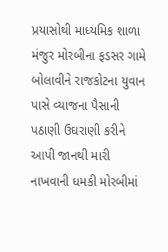પ્રયાસોથી માધ્યમિક શાળા મંજુર મોરબીના ફડસર ગામે બોલાવીને રાજકોટના યુવાન પાસે વ્યાજના પૈસાની પઠાણી ઉઘરાણી કરીને આપી જાનથી મારી નાખવાની ધમકી મોરબીમાં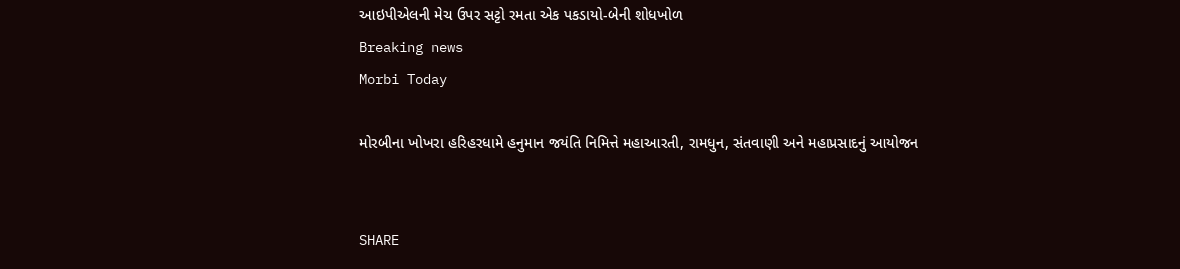આઇપીએલની મેચ ઉપર સટ્ટો રમતા એક પકડાયો-બેની શોધખોળ
Breaking news
Morbi Today

મોરબીના ખોખરા હરિહરધામે હનુમાન જયંતિ નિમિત્તે મહાઆરતી, રામધુન, સંતવાણી અને મહાપ્રસાદનું આયોજન


SHARE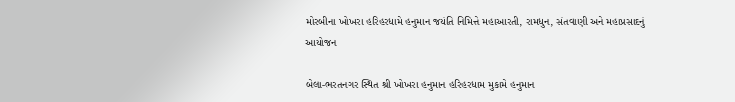મોરબીના ખોખરા હરિહરધામે હનુમાન જયંતિ નિમિત્તે મહાઆરતી, રામધુન, સંતવાણી અને મહાપ્રસાદનું આયોજન

બેલા-ભરતનગર સ્થિત શ્રી ખોખરા હનુમાન હરિહરધામ મુકામે હનુમાન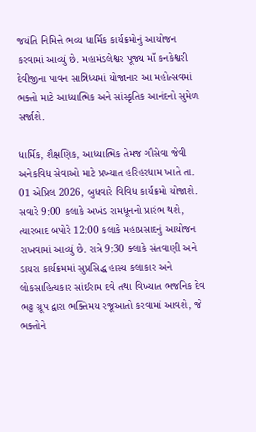જયંતિ નિમિત્તે ભવ્ય ધાર્મિક કાર્યક્રમોનું આયોજન કરવામાં આવ્યું છે. મહામંડલેશ્વર પૂજ્ય માઁ કનકેશ્વરી દેવીજીના પાવન સાન્નિધ્યમાં યોજાનાર આ મહોત્સવમાં ભક્તો માટે આધ્યાત્મિક અને સાંસ્કૃતિક આનંદનો સુમેળ સર્જાશે.

ધાર્મિક, શૈક્ષણિક, આધ્યાત્મિક તેમજ ગૌસેવા જેવી અનેકવિધ સેવાઓ માટે પ્રખ્યાત હરિહરધામ ખાતે તા. 01 એપ્રિલ 2026, બુધવારે વિવિધ કાર્યક્રમો યોજાશે. સવારે 9:00 કલાકે અખંડ રામધૂનનો પ્રારંભ થશે, ત્યારબાદ બપોરે 12:00 કલાકે મહાપ્રસાદનું આયોજન રાખવામાં આવ્યું છે. રાત્રે 9:30 ક્લાકે સંતવાણી અને ડાયરા કાર્યક્રમમાં સુપ્રસિદ્ધ હાસ્ય કલાકાર અને લોકસાહિત્યકાર સાંઈરામ દવે તથા વિખ્યાત ભજનિક દેવ ભટ્ટ ગ્રૂપ દ્વારા ભક્તિમય રજૂઆતો કરવામાં આવશે, જે ભક્તોને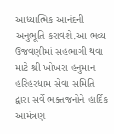આધ્યાત્મિક આનંદની અનુભૂતિ કરાવશે.આ ભવ્ય ઉજવણીમાં સહભાગી થવા માટે શ્રી ખોખરા હનુમાન હરિહરધામ સેવા સમિતિ દ્વારા સર્વે ભક્તજનોને હાર્દિક આમંત્રણ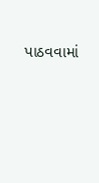પાઠવવામાં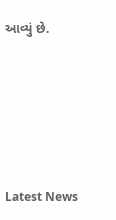આવ્યું છે.






Latest News